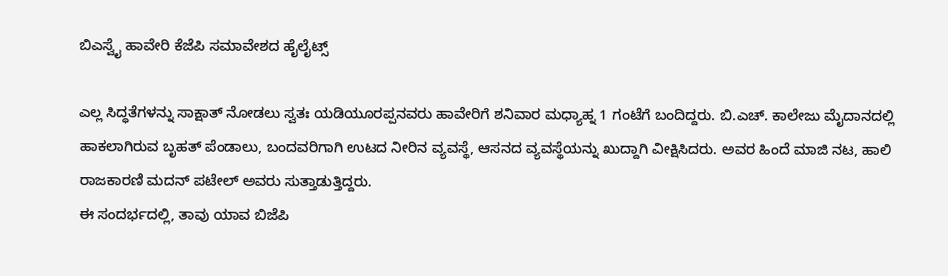ಬಿಎಸ್ವೈ ಹಾವೇರಿ ಕೆಜೆಪಿ ಸಮಾವೇಶದ ಹೈಲೈಟ್ಸ್

ಎಲ್ಲ ಸಿದ್ಧತೆಗಳನ್ನು ಸಾಕ್ಷಾತ್ ನೋಡಲು ಸ್ವತಃ ಯಡಿಯೂರಪ್ಪನವರು ಹಾವೇರಿಗೆ ಶನಿವಾರ ಮಧ್ಯಾಹ್ನ 1 ಗಂಟೆಗೆ ಬಂದಿದ್ದರು. ಬಿ.ಎಚ್. ಕಾಲೇಜು ಮೈದಾನದಲ್ಲಿ ಹಾಕಲಾಗಿರುವ ಬೃಹತ್ ಪೆಂಡಾಲು, ಬಂದವರಿಗಾಗಿ ಉಟದ ನೀರಿನ ವ್ಯವಸ್ಥೆ, ಆಸನದ ವ್ಯವಸ್ಥೆಯನ್ನು ಖುದ್ದಾಗಿ ವೀಕ್ಷಿಸಿದರು. ಅವರ ಹಿಂದೆ ಮಾಜಿ ನಟ, ಹಾಲಿ ರಾಜಕಾರಣಿ ಮದನ್ ಪಟೇಲ್ ಅವರು ಸುತ್ತಾಡುತ್ತಿದ್ದರು.
ಈ ಸಂದರ್ಭದಲ್ಲಿ, ತಾವು ಯಾವ ಬಿಜೆಪಿ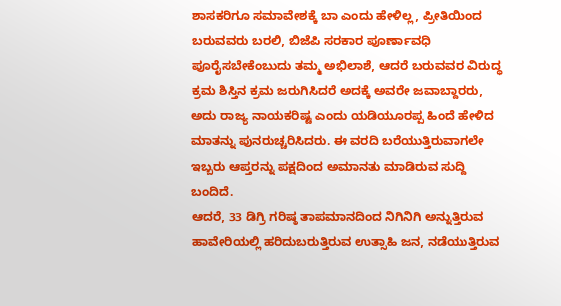ಶಾಸಕರಿಗೂ ಸಮಾವೇಶಕ್ಕೆ ಬಾ ಎಂದು ಹೇಳಿಲ್ಲ, ಪ್ರೀತಿಯಿಂದ ಬರುವವರು ಬರಲಿ, ಬಿಜೆಪಿ ಸರಕಾರ ಪೂರ್ಣಾವಧಿ ಪೂರೈಸಬೇಕೆಂಬುದು ತಮ್ಮ ಅಭಿಲಾಶೆ, ಆದರೆ ಬರುವವರ ವಿರುದ್ಧ ಕ್ರಮ ಶಿಸ್ತಿನ ಕ್ರಮ ಜರುಗಿಸಿದರೆ ಅದಕ್ಕೆ ಅವರೇ ಜವಾಬ್ದಾರರು, ಅದು ರಾಜ್ಯ ನಾಯಕರಿಷ್ಟ ಎಂದು ಯಡಿಯೂರಪ್ಪ ಹಿಂದೆ ಹೇಳಿದ ಮಾತನ್ನು ಪುನರುಚ್ಚರಿಸಿದರು. ಈ ವರದಿ ಬರೆಯುತ್ತಿರುವಾಗಲೇ ಇಬ್ಬರು ಆಪ್ತರನ್ನು ಪಕ್ಷದಿಂದ ಅಮಾನತು ಮಾಡಿರುವ ಸುದ್ದಿ ಬಂದಿದೆ.
ಆದರೆ, 33 ಡಿಗ್ರಿ ಗರಿಷ್ಠ ತಾಪಮಾನದಿಂದ ನಿಗಿನಿಗಿ ಅನ್ನುತ್ತಿರುವ ಹಾವೇರಿಯಲ್ಲಿ ಹರಿದುಬರುತ್ತಿರುವ ಉತ್ಸಾಹಿ ಜನ, ನಡೆಯುತ್ತಿರುವ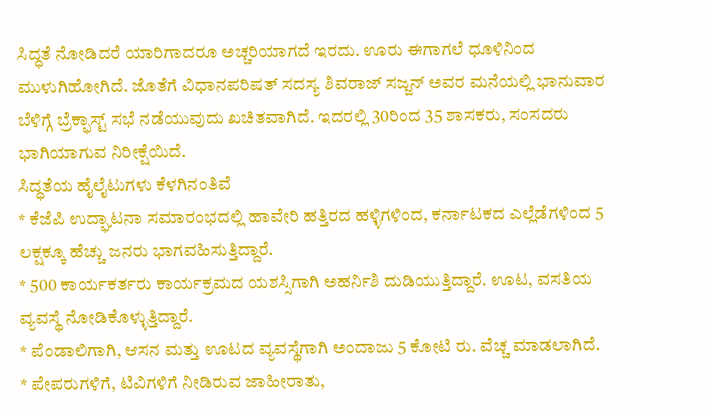ಸಿದ್ಧತೆ ನೋಡಿದರೆ ಯಾರಿಗಾದರೂ ಅಚ್ಚರಿಯಾಗದೆ ಇರದು. ಊರು ಈಗಾಗಲೆ ಧೂಳಿನಿಂದ ಮುಳುಗಿಹೋಗಿದೆ. ಜೊತೆಗೆ ವಿಧಾನಪರಿಷತ್ ಸದಸ್ಯ ಶಿವರಾಜ್ ಸಜ್ಜನ್ ಅವರ ಮನೆಯಲ್ಲಿ ಭಾನುವಾರ ಬೆಳಿಗ್ಗೆ ಬ್ರೆಕ್ಫಾಸ್ಟ್ ಸಭೆ ನಡೆಯುವುದು ಖಚಿತವಾಗಿದೆ. ಇದರಲ್ಲಿ 30ರಿಂದ 35 ಶಾಸಕರು, ಸಂಸದರು ಭಾಗಿಯಾಗುವ ನಿರೀಕ್ಷೆಯಿದೆ.
ಸಿದ್ಧತೆಯ ಹೈಲೈಟುಗಳು ಕೆಳಗಿನಂತಿವೆ
* ಕೆಜೆಪಿ ಉದ್ಘಾಟನಾ ಸಮಾರಂಭದಲ್ಲಿ ಹಾವೇರಿ ಹತ್ತಿರದ ಹಳ್ಳಿಗಳಿಂದ, ಕರ್ನಾಟಕದ ಎಲ್ಲೆಡೆಗಳಿಂದ 5 ಲಕ್ಷಕ್ಕೂ ಹೆಚ್ಚು ಜನರು ಭಾಗವಹಿಸುತ್ತಿದ್ದಾರೆ.
* 500 ಕಾರ್ಯಕರ್ತರು ಕಾರ್ಯಕ್ರಮದ ಯಶಸ್ಸಿಗಾಗಿ ಅಹರ್ನಿಶಿ ದುಡಿಯುತ್ತಿದ್ದಾರೆ. ಊಟ, ವಸತಿಯ ವ್ಯವಸ್ಥೆ ನೋಡಿಕೊಳ್ಳುತ್ತಿದ್ದಾರೆ.
* ಪೆಂಡಾಲಿಗಾಗಿ, ಆಸನ ಮತ್ತು ಊಟದ ವ್ಯವಸ್ಥೆಗಾಗಿ ಅಂದಾಜು 5 ಕೋಟಿ ರು. ವೆಚ್ಚ ಮಾಡಲಾಗಿದೆ.
* ಪೇಪರುಗಳಿಗೆ, ಟಿವಿಗಳಿಗೆ ನೀಡಿರುವ ಜಾಹೀರಾತು,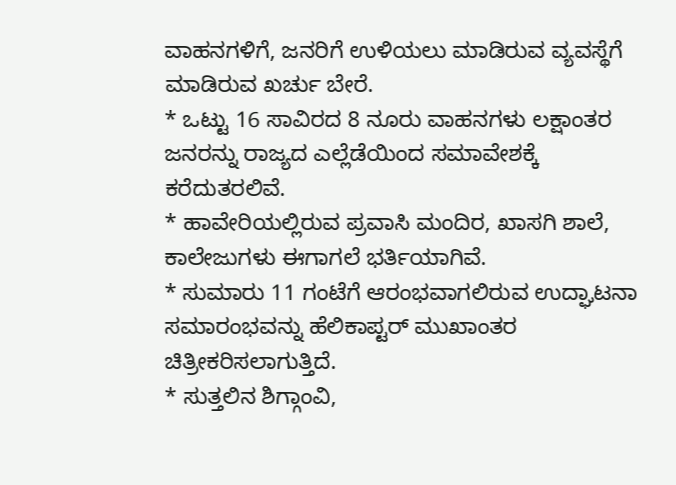ವಾಹನಗಳಿಗೆ, ಜನರಿಗೆ ಉಳಿಯಲು ಮಾಡಿರುವ ವ್ಯವಸ್ಥೆಗೆ ಮಾಡಿರುವ ಖರ್ಚು ಬೇರೆ.
* ಒಟ್ಟು 16 ಸಾವಿರದ 8 ನೂರು ವಾಹನಗಳು ಲಕ್ಷಾಂತರ ಜನರನ್ನು ರಾಜ್ಯದ ಎಲ್ಲೆಡೆಯಿಂದ ಸಮಾವೇಶಕ್ಕೆ ಕರೆದುತರಲಿವೆ.
* ಹಾವೇರಿಯಲ್ಲಿರುವ ಪ್ರವಾಸಿ ಮಂದಿರ, ಖಾಸಗಿ ಶಾಲೆ, ಕಾಲೇಜುಗಳು ಈಗಾಗಲೆ ಭರ್ತಿಯಾಗಿವೆ.
* ಸುಮಾರು 11 ಗಂಟೆಗೆ ಆರಂಭವಾಗಲಿರುವ ಉದ್ಘಾಟನಾ ಸಮಾರಂಭವನ್ನು ಹೆಲಿಕಾಪ್ಟರ್ ಮುಖಾಂತರ ಚಿತ್ರೀಕರಿಸಲಾಗುತ್ತಿದೆ.
* ಸುತ್ತಲಿನ ಶಿಗ್ಗಾಂವಿ,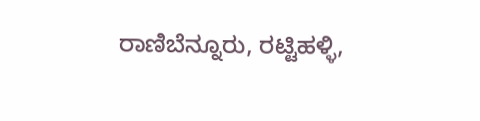ರಾಣಿಬೆನ್ನೂರು, ರಟ್ಟಿಹಳ್ಳಿ,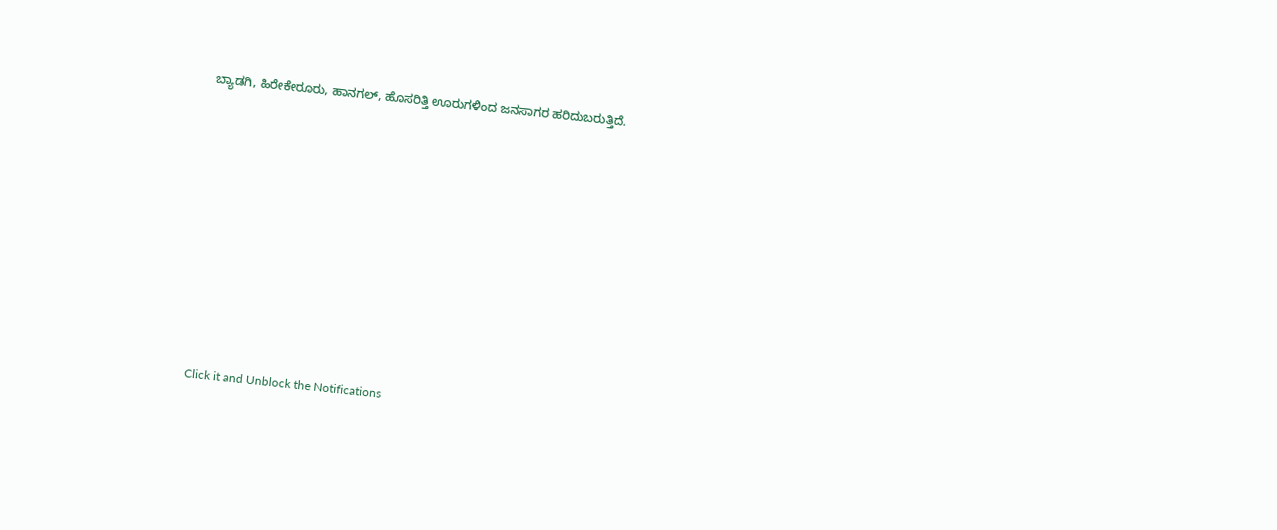ಬ್ಯಾಡಗಿ, ಹಿರೇಕೇರೂರು, ಹಾನಗಲ್, ಹೊಸರಿತ್ತಿ ಊರುಗಳಿಂದ ಜನಸಾಗರ ಹರಿದುಬರುತ್ತಿದೆ.












Click it and Unblock the Notifications